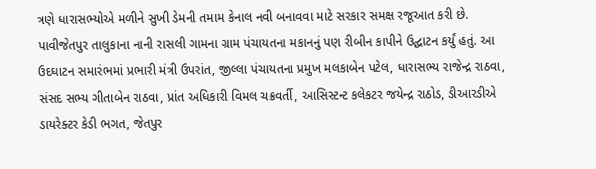ત્રણે ધારાસભ્યોએ મળીને સુખી ડેમની તમામ કેનાલ નવી બનાવવા માટે સરકાર સમક્ષ રજૂઆત કરી છે.
પાવીજેતપુર તાલુકાના નાની રાસલી ગામના ગ્રામ પંચાયતના મકાનનું પણ રીબીન કાપીને ઉદ્ઘાટન કર્યું હતું. આ ઉદઘાટન સમારંભમાં પ્રભારી મંત્રી ઉપરાંત, જીલ્લા પંચાયતના પ્રમુખ મલકાબેન પટેલ, ધારાસભ્ય રાજેન્દ્ર રાઠવા, સંસદ સભ્ય ગીતાબેન રાઠવા, પ્રાંત અધિકારી વિમલ ચક્રવર્તી, આસિસ્ટન્ટ કલેકટર જયેન્દ્ર રાઠોડ, ડીઆરડીએ ડાયરેક્ટર કેડી ભગત, જેતપુર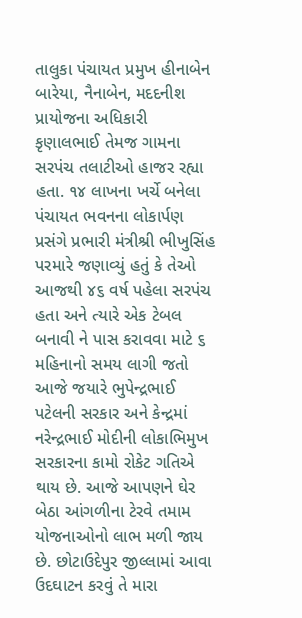તાલુકા પંચાયત પ્રમુખ હીનાબેન બારેયા, નૈનાબેન, મદદનીશ પ્રાયોજના અધિકારી કૃણાલભાઈ તેમજ ગામના સરપંચ તલાટીઓ હાજર રહ્યા હતા. ૧૪ લાખના ખર્ચે બનેલા પંચાયત ભવનના લોકાર્પણ પ્રસંગે પ્રભારી મંત્રીશ્રી ભીખુસિંહ પરમારે જણાવ્યું હતું કે તેઓ આજથી ૪૬ વર્ષ પહેલા સરપંચ હતા અને ત્યારે એક ટેબલ બનાવી ને પાસ કરાવવા માટે ૬ મહિનાનો સમય લાગી જતો આજે જયારે ભુપેન્દ્રભાઈ પટેલની સરકાર અને કેન્દ્રમાં નરેન્દ્રભાઈ મોદીની લોકાભિમુખ સરકારના કામો રોકેટ ગતિએ થાય છે. આજે આપણને ઘેર બેઠા આંગળીના ટેરવે તમામ યોજનાઓનો લાભ મળી જાય છે. છોટાઉદેપુર જીલ્લામાં આવા ઉદઘાટન કરવું તે મારા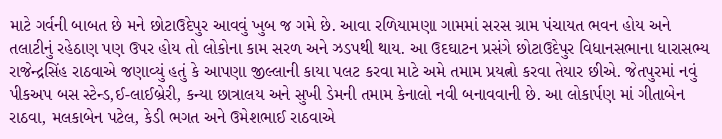માટે ગર્વની બાબત છે મને છોટાઉદેપુર આવવું ખુબ જ ગમે છે. આવા રળિયામણા ગામમાં સરસ ગ્રામ પંચાયત ભવન હોય અને તલાટીનું રહેઠાણ પણ ઉપર હોય તો લોકોના કામ સરળ અને ઝડપથી થાય. આ ઉદઘાટન પ્રસંગે છોટાઉદેપુર વિધાનસભાના ધારાસભ્ય રાજેન્દ્રસિંહ રાઠવાએ જણાવ્યું હતું કે આપણા જીલ્લાની કાયા પલટ કરવા માટે અમે તમામ પ્રયત્નો કરવા તેયાર છીએ. જેતપુરમાં નવું પીકઅપ બસ સ્ટેન્ડ,ઈ-લાઈબ્રેરી, કન્યા છાત્રાલય અને સુખી ડેમની તમામ કેનાલો નવી બનાવવાની છે. આ લોકાર્પણ માં ગીતાબેન રાઠવા, મલકાબેન પટેલ, કેડી ભગત અને ઉમેશભાઈ રાઠવાએ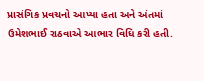પ્રાસંગિક પ્રવચનો આપ્યા હતા અને અંતમાં ઉમેશભાઈ રાઠવાએ આભાર વિધિ કરી હતી.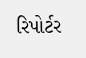રિપોર્ટર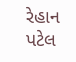રેહાન પટેલ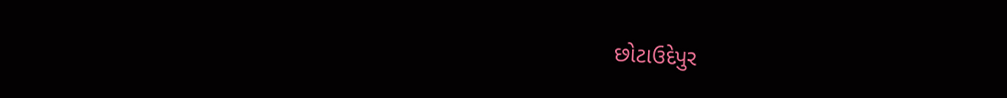છોટાઉદેપુર